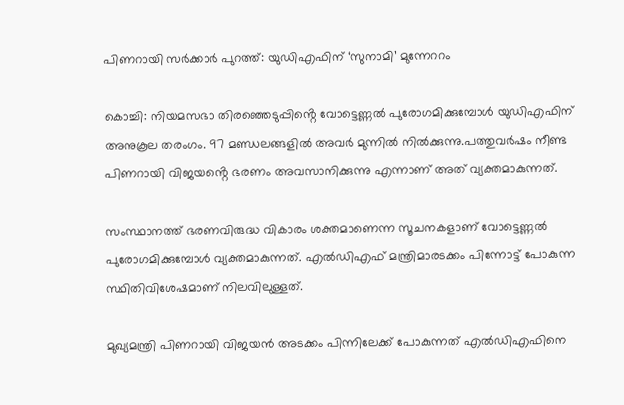പിണറായി സർക്കാർ പുറത്ത്: യുഡിഎഫിന് ‘സുനാമി’ മുന്നേററം

കൊച്ചി: നിയമസഭാ തിരഞ്ഞെടുപ്പിൻ്റെ വോട്ടെണ്ണൽ പുരോഗമിക്കുമ്പോൾ യുഡിഎഫിന് അനുകൂല തരംഗം. 97 മണ്ഡലങ്ങളിൽ അവർ മുന്നിൽ നിൽക്കുന്നു.പത്തുവർഷം നീണ്ട പിണറായി വിജയൻ്റെ ഭരണം അവസാനിക്കുന്നു എന്നാണ് അത് വ്യക്തമാകുന്നത്.

സംസ്ഥാനത്ത് ഭരണവിരുദ്ധ വികാരം ശക്തമാണെന്ന സൂചനകളാണ് വോട്ടെണ്ണൽ പുരോഗമിക്കുമ്പോൾ വ്യക്തമാകുന്നത്. എൽഡിഎഫ് മന്ത്രിമാരടക്കം പിന്നോട്ട് പോകുന്ന സ്ഥിതിവിശേഷമാണ് നിലവിലുള്ളത്.

മുഖ്യമന്ത്രി പിണറായി വിജയൻ അടക്കം പിന്നിലേക്ക് പോകുന്നത് എൽഡിഎഫിനെ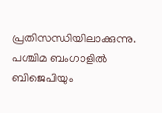പ്രതിസന്ധിയിലാക്കുന്നു. പശ്ചിമ ബംഗാളിൽ ബിജെപിയും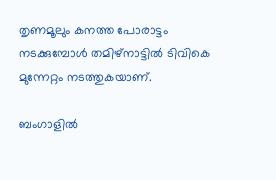തൃണമൂലും കനത്ത പോരാട്ടം നടക്കുമ്പോൾ തമിഴ്‌നാട്ടിൽ ടിവികെ മുന്നേറ്റം നടത്തുകയാണ്.

ബംഗാളിൽ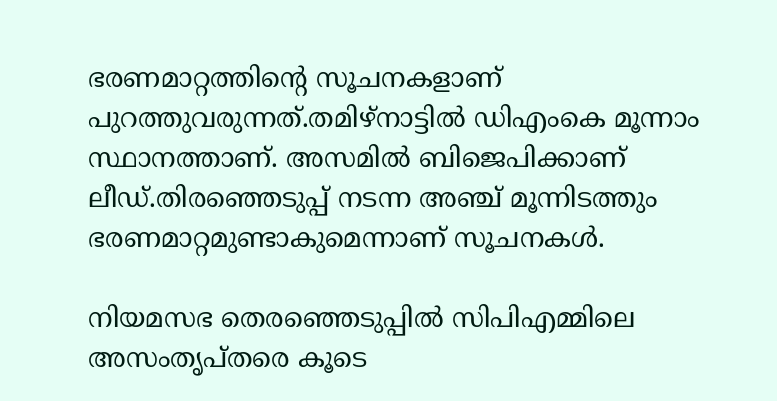ഭരണമാറ്റത്തിന്‍റെ സൂചനകളാണ് പുറത്തുവരുന്നത്.തമിഴ്നാട്ടിൽ ഡിഎംകെ മൂന്നാം സ്ഥാനത്താണ്. അസമിൽ ബിജെപിക്കാണ് ലീഡ്.തിരഞ്ഞെടുപ്പ് നടന്ന അഞ്ച് മൂന്നിടത്തും ഭരണമാറ്റമുണ്ടാകുമെന്നാണ് സൂചനകൾ.

നിയമസഭ തെരഞ്ഞെടുപ്പില്‍ സിപിഎമ്മിലെ അസംതൃപ്തരെ കൂടെ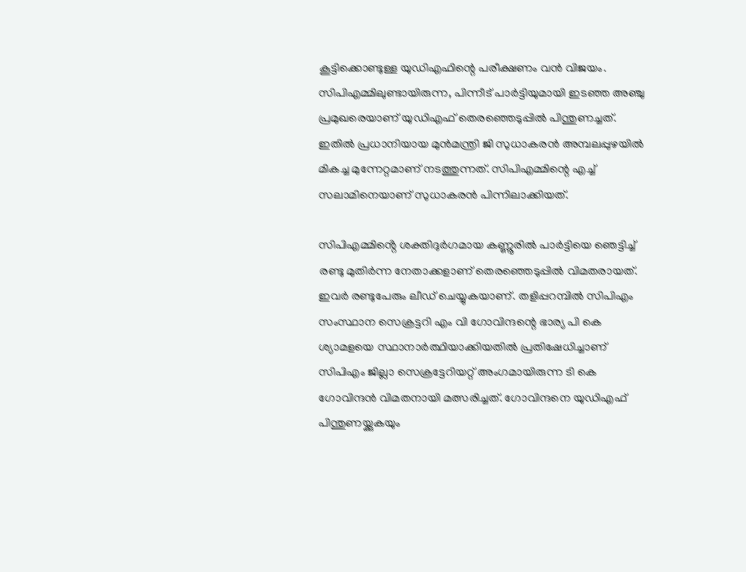കൂട്ടിക്കൊണ്ടുള്ള യുഡിഎഫിന്റെ പരീക്ഷണം വന്‍ വിജയം. സിപിഎമ്മിലുണ്ടായിരുന്ന, പിന്നീട് പാര്‍ട്ടിയുമായി ഇടഞ്ഞ അഞ്ചു പ്രമുഖരെയാണ് യുഡിഎഫ് തെരഞ്ഞെടുപ്പില്‍ പിന്തുണച്ചത്. ഇതില്‍ പ്രധാനിയായ മുന്‍മന്ത്രി ജി സുധാകരന്‍ അമ്പലപ്പുഴയില്‍ മികച്ച മുന്നേറ്റമാണ് നടത്തുന്നത്. സിപിഎമ്മിന്റെ എച്ച് സലാമിനെയാണ് സുധാകരന്‍ പിന്നിലാക്കിയത്.

സിപിഎമ്മിൻ്റെ ശക്തിദുര്‍ഗമായ കണ്ണൂരില്‍ പാര്‍ട്ടിയെ ഞെട്ടിച്ച് രണ്ടു മുതിര്‍ന്ന നേതാക്കളാണ് തെരഞ്ഞെടുപ്പില്‍ വിമതരായത്. ഇവര്‍ രണ്ടുപേരും ലീഡ് ചെയ്യുകയാണ്. തളിപ്പറമ്പില്‍ സിപിഎം സംസ്ഥാന സെക്രട്ടറി എം വി ഗോവിന്ദന്റെ ഭാര്യ പി കെ ശ്യാമളയെ സ്ഥാനാര്‍ത്ഥിയാക്കിയതില്‍ പ്രതിഷേധിച്ചാണ് സിപിഎം ജില്ലാ സെക്രട്ടേറിയറ്റ് അംഗമായിരുന്ന ടി കെ ഗോവിന്ദന്‍ വിമതനായി മത്സരിച്ചത്. ഗോവിന്ദനെ യുഡിഎഫ് പിന്തുണയ്ക്കുകയും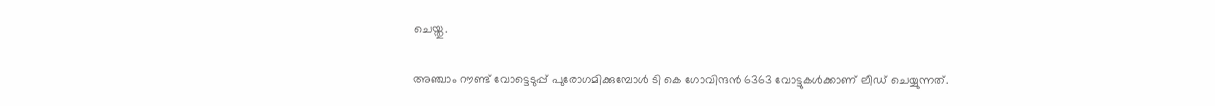ചെയ്തു.

അഞ്ചാം റൗണ്ട് വോട്ടെടുപ്പ് പുരോഗമിക്കുമ്പോള്‍ ടി കെ ഗോവിന്ദന്‍ 6363 വോട്ടുകള്‍ക്കാണ് ലീഡ് ചെയ്യുന്നത്.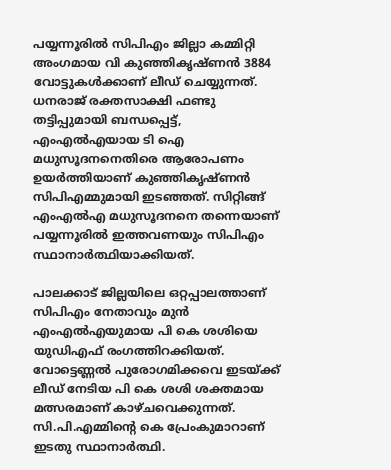പയ്യന്നൂരില്‍ സിപിഎം ജില്ലാ കമ്മിറ്റി അംഗമായ വി കുഞ്ഞികൃഷ്ണന്‍ 3884 വോട്ടുകള്‍ക്കാണ് ലീഡ് ചെയ്യുന്നത്. ധനരാജ് രക്തസാക്ഷി ഫണ്ടു തട്ടിപ്പുമായി ബന്ധപ്പെട്ട്, എംഎല്‍എയായ ടി ഐ മധുസൂദനനെതിരെ ആരോപണം ഉയര്‍ത്തിയാണ് കുഞ്ഞികൃഷ്ണന്‍ സിപിഎമ്മുമായി ഇടഞ്ഞത്. സിറ്റിങ്ങ് എംഎല്‍എ മധുസൂദനനെ തന്നെയാണ് പയ്യന്നൂരില്‍ ഇത്തവണയും സിപിഎം സ്ഥാനാര്‍ത്ഥിയാക്കിയത്.

പാലക്കാട് ജില്ലയിലെ ഒറ്റപ്പാലത്താണ് സിപിഎം നേതാവും മുന്‍ എംഎല്‍എയുമായ പി കെ ശശിയെ യുഡിഎഫ് രംഗത്തിറക്കിയത്. വോട്ടെണ്ണല്‍ പുരോഗമിക്കവെ ഇടയ്ക്ക് ലീഡ് നേടിയ പി കെ ശശി ശക്തമായ മത്സരമാണ് കാഴ്ചവെക്കുന്നത്. സി.പി.എമ്മിന്‍റെ കെ പ്രേംകുമാറാണ് ഇടതു സ്ഥാനാര്‍ത്ഥി.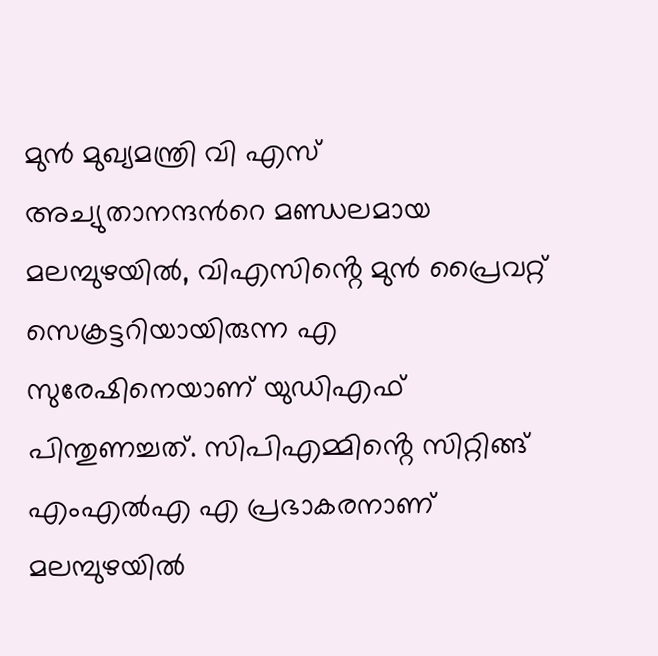മുന്‍ മുഖ്യമന്ത്രി വി എസ് അച്യുതാനന്ദന്‍റെ മണ്ഡലമായ മലമ്പുഴയില്‍, വിഎസിൻ്റെ മുന്‍ പ്രൈവറ്റ് സെക്രട്ടറിയായിരുന്ന എ സുരേഷിനെയാണ് യുഡിഎഫ് പിന്തുണച്ചത്. സിപിഎമ്മിൻ്റെ സിറ്റിങ്ങ് എംഎല്‍എ എ പ്രഭാകരനാണ് മലമ്പുഴയില്‍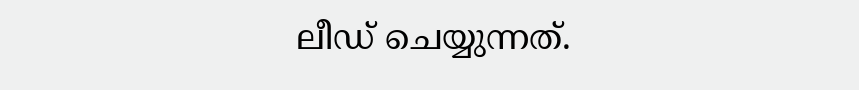ലീഡ് ചെയ്യുന്നത്.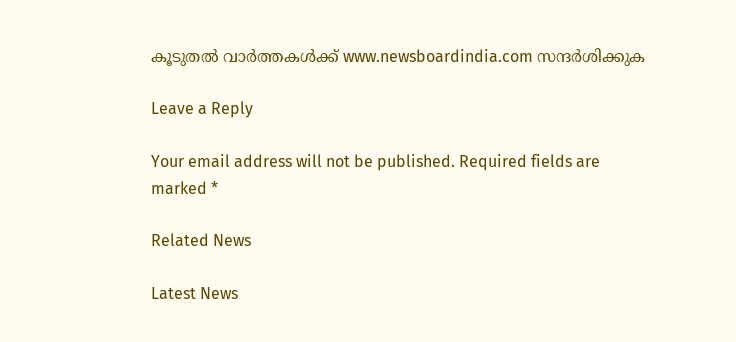കൂടുതൽ വാർത്തകൾക്ക് www.newsboardindia.com സന്ദർശിക്കുക

Leave a Reply

Your email address will not be published. Required fields are marked *

Related News

Latest News